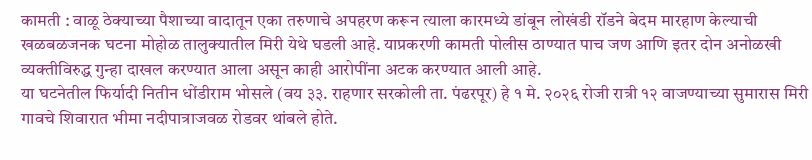कामती : वाळू ठेक्याच्या पैशाच्या वादातून एका तरुणाचे अपहरण करून त्याला कारमध्ये डांबून लोखंडी रॉडने बेदम मारहाण केल्याची खळबळजनक घटना मोहोळ तालुक्यातील मिरी येथे घडली आहे. याप्रकरणी कामती पोलीस ठाण्यात पाच जण आणि इतर दोन अनोळखी व्यक्तीविरुद्ध गुन्हा दाखल करण्यात आला असून काही आरोपींना अटक करण्यात आली आहे.
या घटनेतील फिर्यादी नितीन धोंडीराम भोसले (वय ३३. राहणार सरकोली ता. पंढरपूर) हे १ मे. २०२६ रोजी रात्री १२ वाजण्याच्या सुमारास मिरी गावचे शिवारात भीमा नदीपात्राजवळ रोडवर थांबले होते.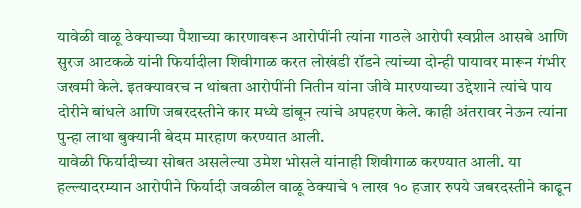यावेळी वाळू ठेक्याच्या पैशाच्या कारणावरून आरोपींनी त्यांना गाठले आरोपी स्वप्नील आसबे आणि सुरज आटकळे यांनी फिर्यादीला शिवीगाळ करत लोखंडी रॉडने त्यांच्या दोन्ही पायावर मारून गंभीर जखमी केले. इतक्यावरच न थांबता आरोपींनी नितीन यांना जीवे मारण्याच्या उद्देशाने त्यांचे पाय दोरीने बांधले आणि जबरदस्तीने कार मध्ये डांबून त्यांचे अपहरण केले. काही अंतरावर नेऊन त्यांना पुन्हा लाथा बुक्यानी बेदम मारहाण करण्यात आली.
यावेळी फिर्यादीच्या सोबत असलेल्या उमेश भोसले यांनाही शिवीगाळ करण्यात आली. या हल्ल्यादरम्यान आरोपीने फिर्यादी जवळील वाळू ठेक्याचे १ लाख १० हजार रुपये जबरदस्तीने काढून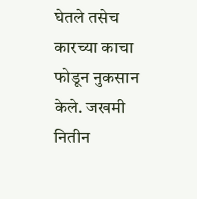घेतले तसेच कारच्या काचा फोडून नुकसान केले. जखमी नितीन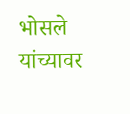भोसले यांच्यावर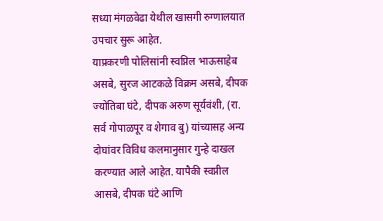सध्या मंगळवेढा येथील खासगी रुग्णालयात उपचार सुरू आहेत.
याप्रकरणी पोलिसांनी स्वप्निल भाऊसाहेब असबे, सुरज आटकळे विक्रम असबे, दीपक ज्योतिबा घंटे, दीपक अरुण सूर्यवंशी, (रा. सर्व गोपाळपूर व शेगाव बु) यांच्यासह अन्य दोघांवर विविध कलमानुसार गुन्हे दाखल करण्यात आले आहेत. यापैकी स्वप्नील आसबे, दीपक घंटे आणि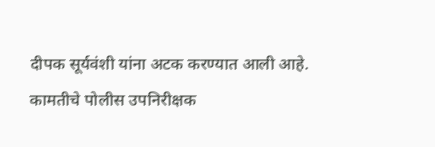दीपक सूर्यवंशी यांना अटक करण्यात आली आहे. कामतीचे पोलीस उपनिरीक्षक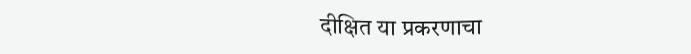दीक्षित या प्रकरणाचा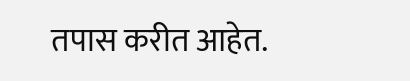तपास करीत आहेत.